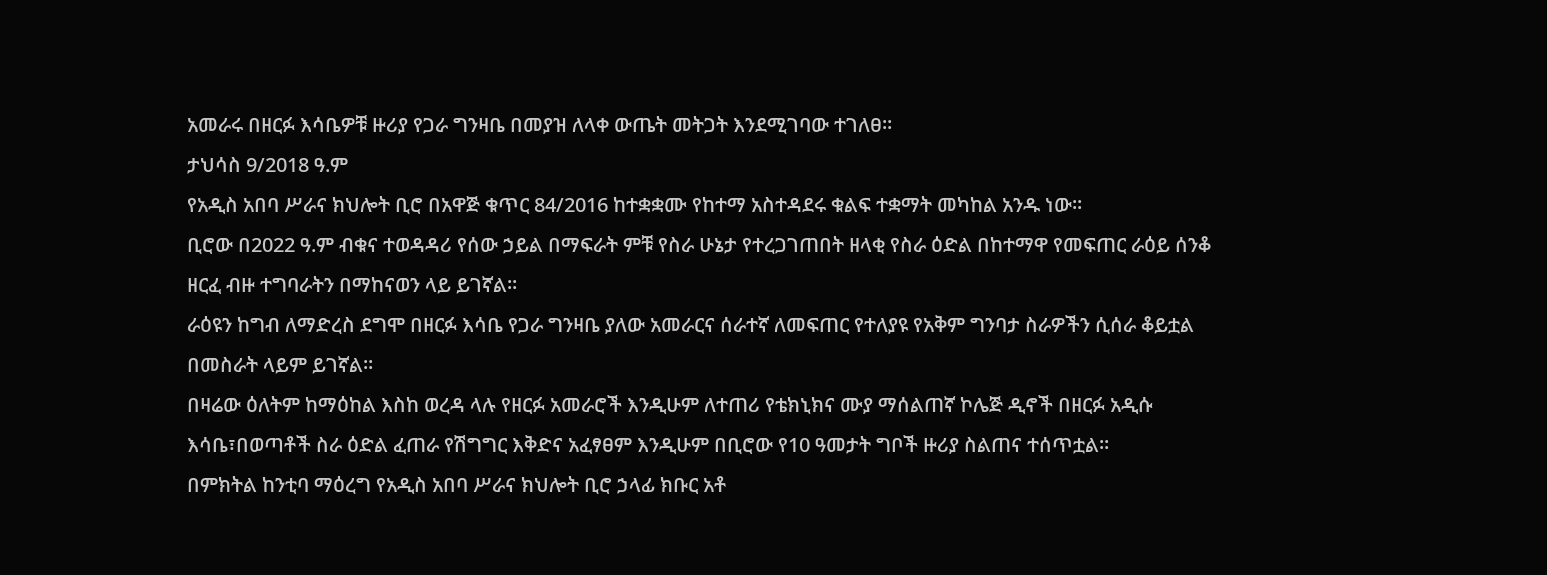አመራሩ በዘርፉ እሳቤዎቹ ዙሪያ የጋራ ግንዛቤ በመያዝ ለላቀ ውጤት መትጋት እንደሚገባው ተገለፀ።
ታህሳስ 9/2018 ዓ.ም
የአዲስ አበባ ሥራና ክህሎት ቢሮ በአዋጅ ቁጥር 84/2016 ከተቋቋሙ የከተማ አስተዳደሩ ቁልፍ ተቋማት መካከል አንዱ ነው።
ቢሮው በ2022 ዓ.ም ብቁና ተወዳዳሪ የሰው ኃይል በማፍራት ምቹ የስራ ሁኔታ የተረጋገጠበት ዘላቂ የስራ ዕድል በከተማዋ የመፍጠር ራዕይ ሰንቆ ዘርፈ ብዙ ተግባራትን በማከናወን ላይ ይገኛል።
ራዕዩን ከግብ ለማድረስ ደግሞ በዘርፉ እሳቤ የጋራ ግንዛቤ ያለው አመራርና ሰራተኛ ለመፍጠር የተለያዩ የአቅም ግንባታ ስራዎችን ሲሰራ ቆይቷል በመስራት ላይም ይገኛል።
በዛሬው ዕለትም ከማዕከል እስከ ወረዳ ላሉ የዘርፉ አመራሮች እንዲሁም ለተጠሪ የቴክኒክና ሙያ ማሰልጠኛ ኮሌጅ ዲኖች በዘርፉ አዲሱ እሳቤ፣በወጣቶች ስራ ዕድል ፈጠራ የሽግግር እቅድና አፈፃፀም እንዲሁም በቢሮው የ10 ዓመታት ግቦች ዙሪያ ስልጠና ተሰጥቷል።
በምክትል ከንቲባ ማዕረግ የአዲስ አበባ ሥራና ክህሎት ቢሮ ኃላፊ ክቡር አቶ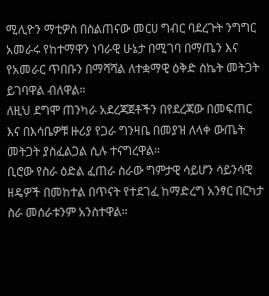ሚሊዮን ማቲዎስ በስልጠናው መርሀ ግብር ባደረጉት ንግግር አመራሩ የከተማዋን ነባራዊ ሁኔታ በሚገባ በማጤን እና የአመራር ጥበቡን በማሻሻል ለተቋማዊ ዕቅድ ስኬት መትጋት ይገባዋል ብለዋል።
ለዚህ ደግሞ ጠንካራ አደረጃጀቶችን በየደረጃው በመፍጠር እና በእሳቤዎቹ ዙሪያ የጋራ ግንዛቤ በመያዝ ለላቀ ውጤት መትጋት ያስፈልጋል ሲሉ ተናግረዋል።
ቢሮው የስራ ዕድል ፈጠራ ስራው ግምታዊ ሳይሆን ሳይንሳዊ ዘዴዎች በመከተል በጥናት የተደገፈ ከማድረግ አንፃር በርካታ ስራ መሰራቱንም አንስተዋል።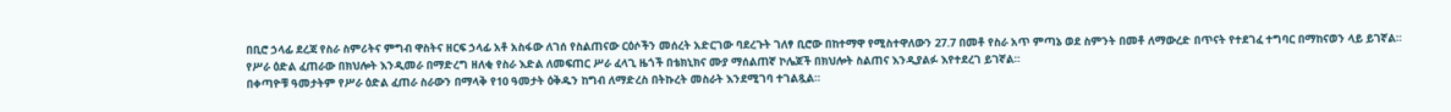በቢሮ ኃላፊ ደረጃ የስራ ስምሪትና ምግብ ዋስትና ዘርፍ ኃላፊ አቶ አስፋው ለገሰ የስልጠናው ርዕሶችን መሰረት አድርገው ባደረጉት ገለፃ ቢሮው በከተማዋ የሚስተዋለውን 27.7 በመቶ የስራ አጥ ምጣኔ ወደ ስምንት በመቶ ለማውረድ በጥናት የተደገፈ ተግባር በማከናወን ላይ ይገኛል።
የሥራ ዕድል ፈጠራው በክህሎት እንዲመራ በማድረግ ዘለቂ የስራ እድል ለመፍጠር ሥራ ፈላጊ ዜጎች በቴክኒክና ሙያ ማሰልጠኛ ኮሌጆች በክህሎት ስልጠና እንዲያልፉ እየተደረገ ይገኛል።
በቀጣዮቹ ዓመታትም የሥራ ዕድል ፈጠራ ስራውን በማላቅ የ10 ዓመታት ዕቅዱን ከግብ ለማድረስ በትኩረት መስራት እንደሚገባ ተገልጿል።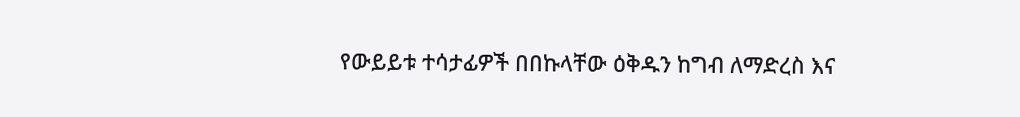የውይይቱ ተሳታፊዎች በበኩላቸው ዕቅዱን ከግብ ለማድረስ እና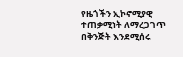የዜጎችን ኢኮኖሚያዊ ተጠቃሚነት ለማረጋገጥ በቅንጅት እንደሚሰሩ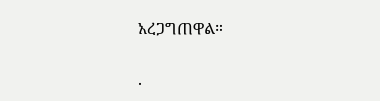አረጋግጠዋል።

.